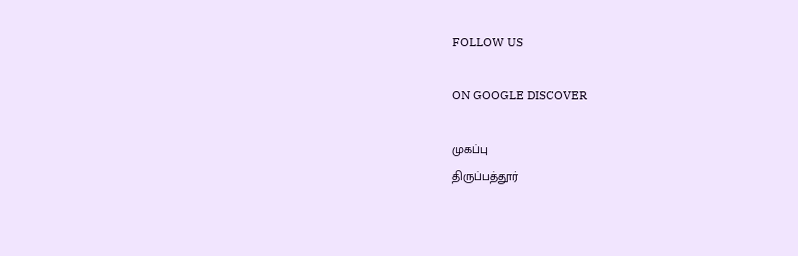FOLLOW US

ON GOOGLE DISCOVER

முகப்பு
திருப்பத்தூர்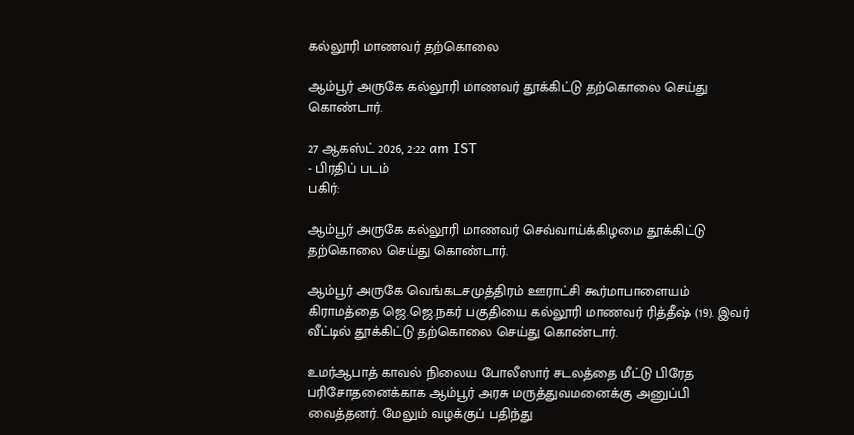கல்லூரி மாணவர் தற்கொலை

ஆம்பூர் அருகே கல்லூரி மாணவர் தூக்கிட்டு தற்கொலை செய்து கொண்டார்.

27 ஆகஸ்ட் 2026, 2:22 am IST
- பிரதிப் படம்
பகிர்:

ஆம்பூர் அருகே கல்லூரி மாணவர் செவ்வாய்க்கிழமை தூக்கிட்டு தற்கொலை செய்து கொண்டார்.

ஆம்பூர் அருகே வெங்கடசமுத்திரம் ஊராட்சி கூர்மாபாளையம் கிராமத்தை ஜெ.ஜெ.நகர் பகுதியை கல்லூரி மாணவர் ரித்தீஷ் (19). இவர் வீட்டில் தூக்கிட்டு தற்கொலை செய்து கொண்டார்.

உமர்ஆபாத் காவல் நிலைய போலீஸார் சடலத்தை மீட்டு பிரேத பரிசோதனைக்காக ஆம்பூர் அரசு மருத்துவமனைக்கு அனுப்பி வைத்தனர். மேலும் வழக்குப் பதிந்து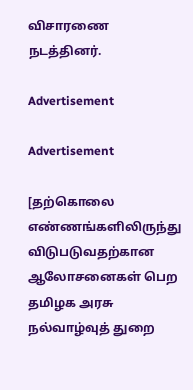விசாரணை நடத்தினர்.

Advertisement

Advertisement

[தற்கொலை எண்ணங்களிலிருந்து விடுபடுவதற்கான ஆலோசனைகள் பெற தமிழக அரசு  நல்வாழ்வுத் துறை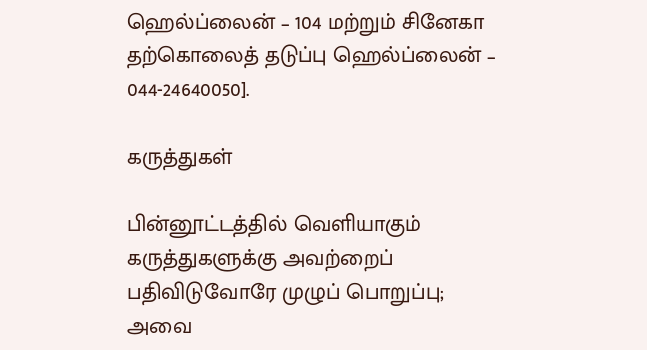ஹெல்ப்லைன் – 104 மற்றும் சினேகா தற்கொலைத் தடுப்பு ஹெல்ப்லைன் – 044-24640050].

கருத்துகள்

பின்னூட்டத்தில் வெளியாகும் கருத்துகளுக்கு அவற்றைப் பதிவிடுவோரே முழுப் பொறுப்பு; அவை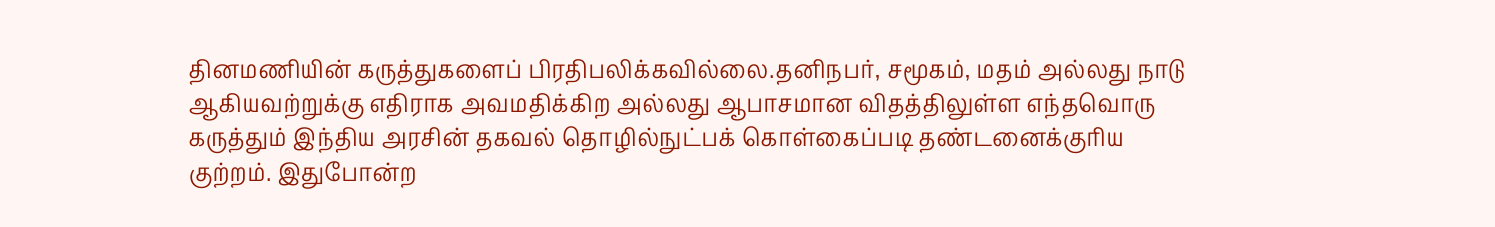தினமணியின் கருத்துகளைப் பிரதிபலிக்கவில்லை.தனிநபர், சமூகம், மதம் அல்லது நாடு ஆகியவற்றுக்கு எதிராக அவமதிக்கிற அல்லது ஆபாசமான விதத்திலுள்ள எந்தவொரு கருத்தும் இந்திய அரசின் தகவல் தொழில்நுட்பக் கொள்கைப்படி தண்டனைக்குரிய குற்றம். இதுபோன்ற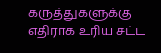கருத்துகளுக்கு எதிராக உரிய சட்ட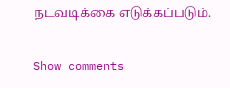நடவடிக்கை எடுக்கப்படும்.

Show comments